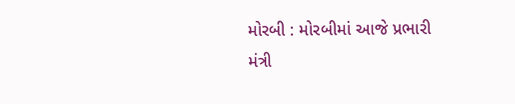મોરબી : મોરબીમાં આજે પ્રભારી મંત્રી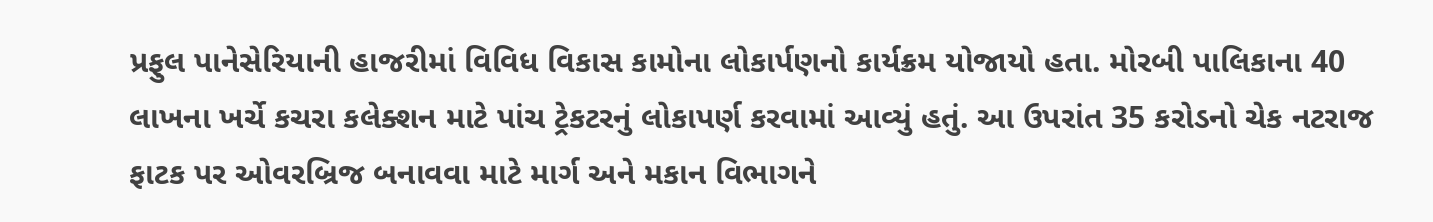પ્રફુલ પાનેસેરિયાની હાજરીમાં વિવિધ વિકાસ કામોના લોકાર્પણનો કાર્યક્રમ યોજાયો હતા. મોરબી પાલિકાના 40 લાખના ખર્ચે કચરા કલેક્શન માટે પાંચ ટ્રેકટરનું લોકાપર્ણ કરવામાં આવ્યું હતું. આ ઉપરાંત 35 કરોડનો ચેક નટરાજ ફાટક પર ઓવરબ્રિજ બનાવવા માટે માર્ગ અને મકાન વિભાગને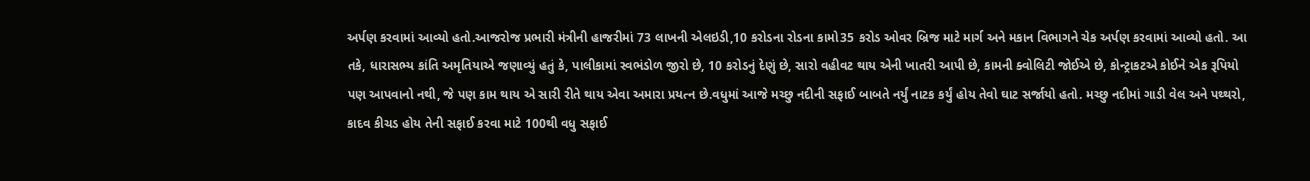અર્પણ કરવામાં આવ્યો હતો.આજરોજ પ્રભારી મંત્રીની હાજરીમાં 73 લાખની એલઇડી,10 કરોડના રોડના કામો35 કરોડ ઓવર બ્રિજ માટે માર્ગ અને મકાન વિભાગને ચેક અર્પણ કરવામાં આવ્યો હતો. આ તકે, ધારાસભ્ય કાંતિ અમૃતિયાએ જણાવ્યું હતું કે, પાલીકામાં સ્વભંડોળ જીરો છે, 10 કરોડનું દેણું છે, સારો વહીવટ થાય એની ખાતરી આપી છે, કામની ક્વોલિટી જોઈએ છે, કોન્ટ્રાકટએ કોઈને એક રૂપિયો પણ આપવાનો નથી, જે પણ કામ થાય એ સારી રીતે થાય એવા અમારા પ્રયત્ન છે.વધુમાં આજે મચ્છુ નદીની સફાઈ બાબતે નર્યું નાટક કર્યું હોય તેવો ઘાટ સર્જાયો હતો. મચ્છુ નદીમાં ગાડી વેલ અને પથ્થરો, કાદવ કીચડ હોય તેની સફાઈ કરવા માટે 100થી વધુ સફાઈ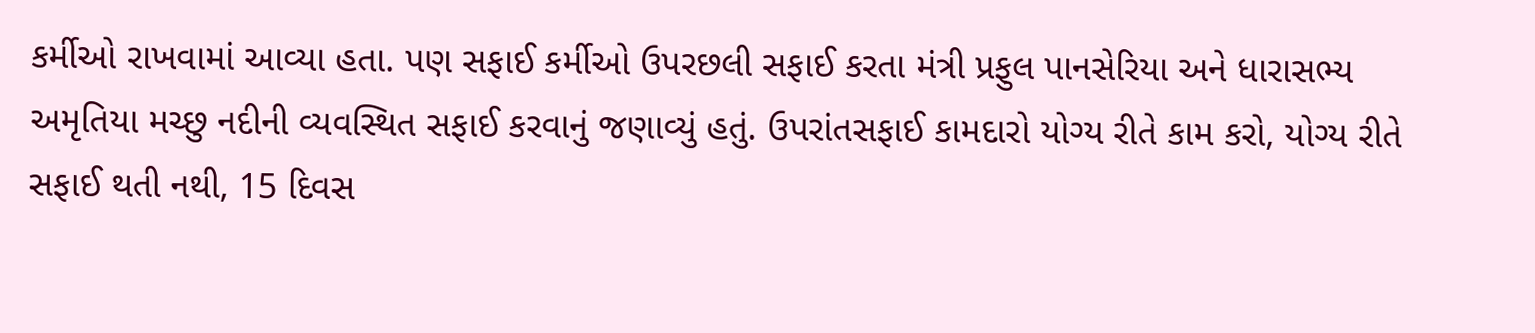કર્મીઓ રાખવામાં આવ્યા હતા. પણ સફાઈ કર્મીઓ ઉપરછલી સફાઈ કરતા મંત્રી પ્રફુલ પાનસેરિયા અને ધારાસભ્ય અમૃતિયા મચ્છુ નદીની વ્યવસ્થિત સફાઈ કરવાનું જણાવ્યું હતું. ઉપરાંતસફાઈ કામદારો યોગ્ય રીતે કામ કરો, યોગ્ય રીતે સફાઈ થતી નથી, 15 દિવસ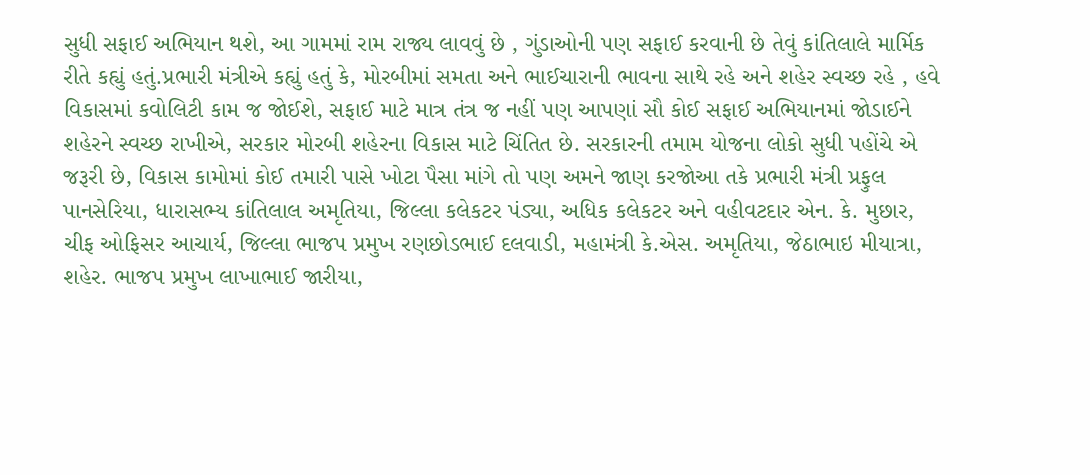સુધી સફાઈ અભિયાન થશે, આ ગામમાં રામ રાજ્ય લાવવું છે , ગુંડાઓની પણ સફાઈ કરવાની છે તેવું કાંતિલાલે માર્મિક રીતે કહ્યું હતું.પ્રભારી મંત્રીએ કહ્યું હતું કે, મોરબીમાં સમતા અને ભાઈચારાની ભાવના સાથે રહે અને શહેર સ્વચ્છ રહે , હવે વિકાસમાં કવોલિટી કામ જ જોઈશે, સફાઈ માટે માત્ર તંત્ર જ નહીં પણ આપણાં સૌ કોઈ સફાઈ અભિયાનમાં જોડાઈને શહેરને સ્વચ્છ રાખીએ, સરકાર મોરબી શહેરના વિકાસ માટે ચિંતિત છે. સરકારની તમામ યોજના લોકો સુધી પહોંચે એ જરૂરી છે, વિકાસ કામોમાં કોઈ તમારી પાસે ખોટા પૈસા માંગે તો પણ અમને જાણ કરજોઆ તકે પ્રભારી મંત્રી પ્રફુલ પાનસેરિયા, ધારાસભ્ય કાંતિલાલ અમૃતિયા, જિલ્લા કલેકટર પંડ્યા, અધિક કલેકટર અને વહીવટદાર એન. કે. મુછાર, ચીફ ઓફિસર આચાર્ય, જિલ્લા ભાજપ પ્રમુખ રણછોડભાઈ દલવાડી, મહામંત્રી કે.એસ. અમૃતિયા, જેઠાભાઇ મીયાત્રા, શહેર. ભાજપ પ્રમુખ લાખાભાઈ જારીયા,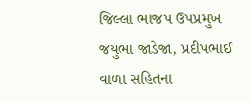જિલ્લા ભાજપ ઉપપ્રમુખ જયુભા જાડેજા, પ્રદીપભાઈ વાળા સહિતના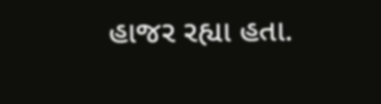હાજર રહ્યા હતા.